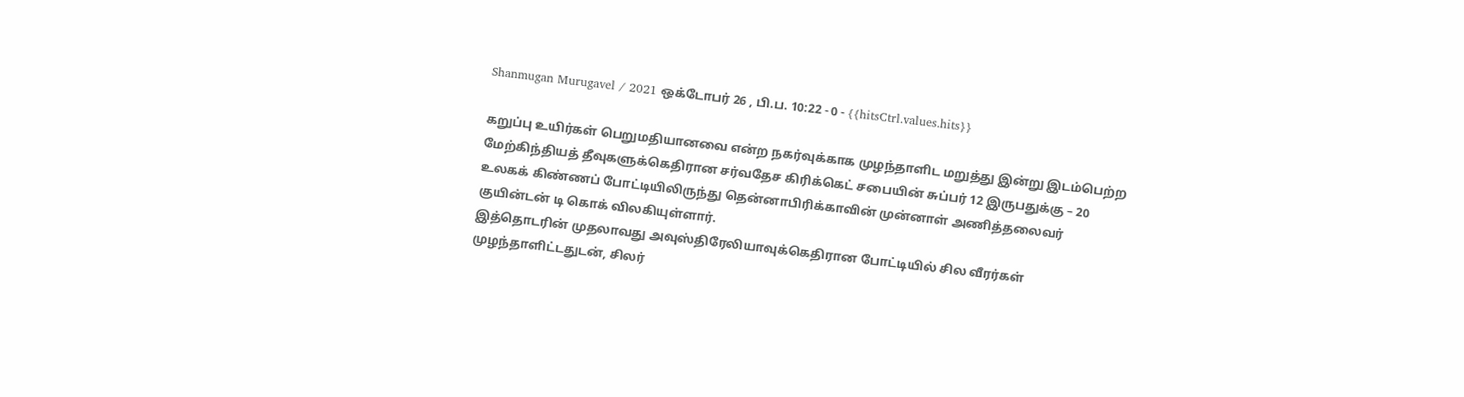Shanmugan Murugavel / 2021 ஒக்டோபர் 26 , பி.ப. 10:22 - 0 - {{hitsCtrl.values.hits}}

கறுப்பு உயிர்கள் பெறுமதியானவை என்ற நகர்வுக்காக முழந்தாளிட மறுத்து இன்று இடம்பெற்ற மேற்கிந்தியத் தீவுகளுக்கெதிரான சர்வதேச கிரிக்கெட் சபையின் சுப்பர் 12 இருபதுக்கு – 20 உலகக் கிண்ணப் போட்டியிலிருந்து தென்னாபிரிக்காவின் முன்னாள் அணித்தலைவர் குயின்டன் டி கொக் விலகியுள்ளார்.
இத்தொடரின் முதலாவது அவுஸ்திரேலியாவுக்கெதிரான போட்டியில் சில வீரர்கள் முழந்தாளிட்டதுடன், சிலர்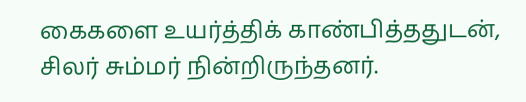கைகளை உயர்த்திக் காண்பித்ததுடன், சிலர் சும்மர் நின்றிருந்தனர்.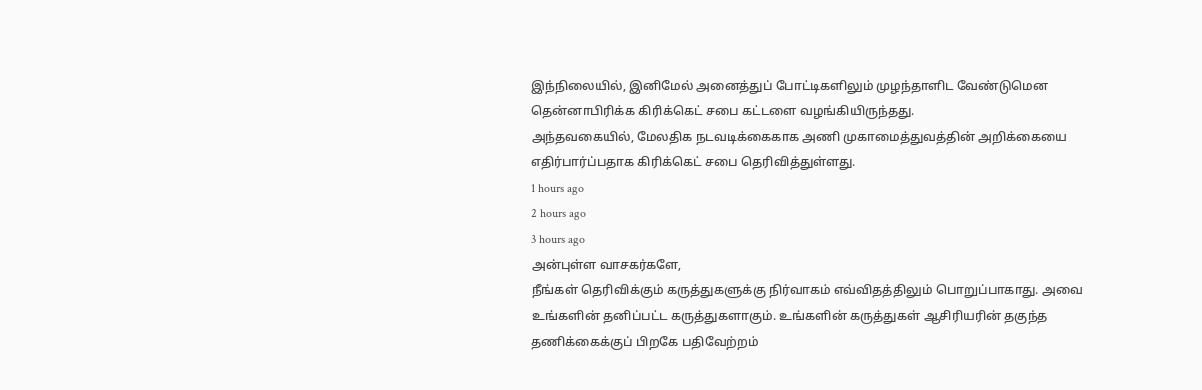இந்நிலையில், இனிமேல் அனைத்துப் போட்டிகளிலும் முழந்தாளிட வேண்டுமென தென்னாபிரிக்க கிரிக்கெட் சபை கட்டளை வழங்கியிருந்தது.
அந்தவகையில், மேலதிக நடவடிக்கைகாக அணி முகாமைத்துவத்தின் அறிக்கையை எதிர்பார்ப்பதாக கிரிக்கெட் சபை தெரிவித்துள்ளது.
1 hours ago
2 hours ago
3 hours ago
அன்புள்ள வாசகர்களே,
நீங்கள் தெரிவிக்கும் கருத்துகளுக்கு நிர்வாகம் எவ்விதத்திலும் பொறுப்பாகாது. அவை உங்களின் தனிப்பட்ட கருத்துகளாகும். உங்களின் கருத்துகள் ஆசிரியரின் தகுந்த தணிக்கைக்குப் பிறகே பதிவேற்றம்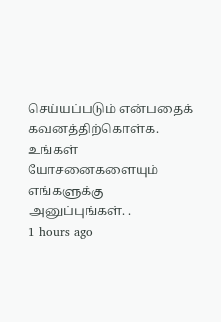செய்யப்படும் என்பதைக் கவனத்திற்கொள்க. உங்கள் யோசனைகளையும் எங்களுக்கு அனுப்புங்கள். .
1 hours ago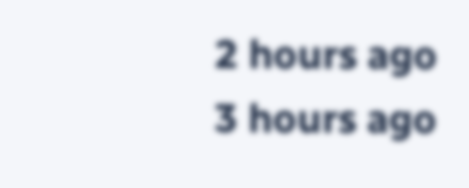2 hours ago
3 hours ago